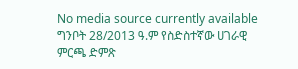No media source currently available
ግንቦት 28/2013 ዓ.ም የስድስተኛው ሀገራዊ ምርጫ ድምጽ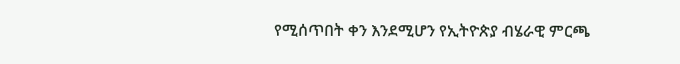የሚሰጥበት ቀን እንደሚሆን የኢትዮጵያ ብሄራዊ ምርጫ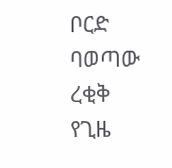ቦርድ ባወጣው ረቂቅ የጊዜ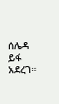ሰሌዳ ይፋ አደረገ።